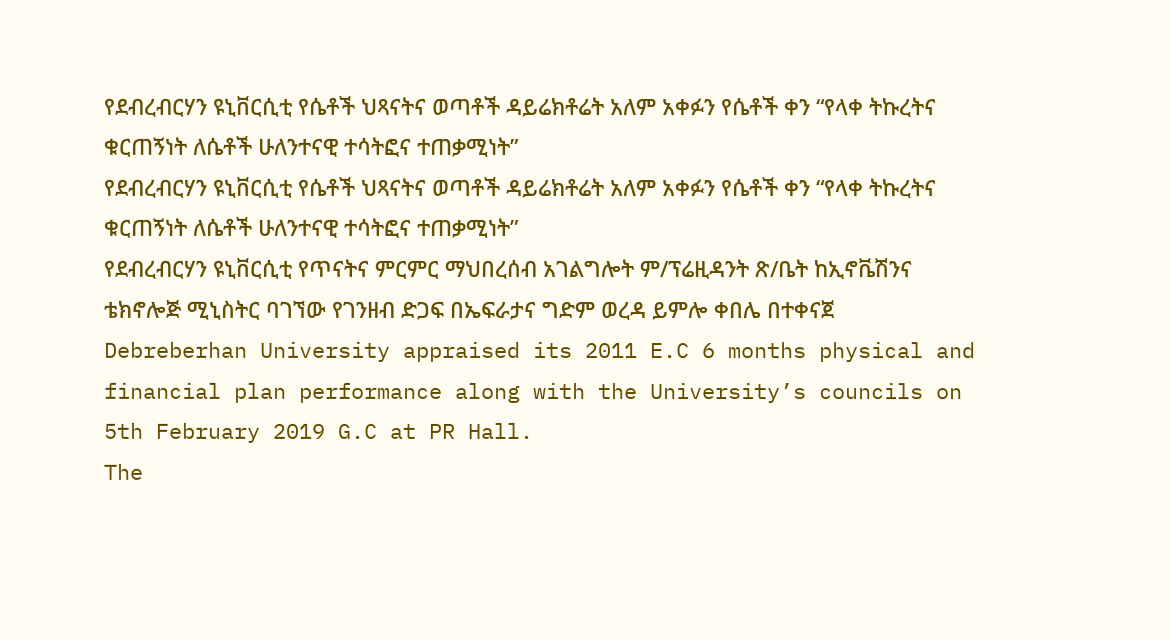የደብረብርሃን ዩኒቨርሲቲ የሴቶች ህጻናትና ወጣቶች ዳይሬክቶሬት አለም አቀፉን የሴቶች ቀን “የላቀ ትኩረትና ቁርጠኝነት ለሴቶች ሁለንተናዊ ተሳትፎና ተጠቃሚነት”
የደብረብርሃን ዩኒቨርሲቲ የሴቶች ህጻናትና ወጣቶች ዳይሬክቶሬት አለም አቀፉን የሴቶች ቀን “የላቀ ትኩረትና ቁርጠኝነት ለሴቶች ሁለንተናዊ ተሳትፎና ተጠቃሚነት”
የደብረብርሃን ዩኒቨርሲቲ የጥናትና ምርምር ማህበረሰብ አገልግሎት ም/ፕሬዚዳንት ጽ/ቤት ከኢኖቬሽንና ቴክኖሎጅ ሚኒስትር ባገኘው የገንዘብ ድጋፍ በኤፍራታና ግድም ወረዳ ይምሎ ቀበሌ በተቀናጀ
Debreberhan University appraised its 2011 E.C 6 months physical and financial plan performance along with the University’s councils on 5th February 2019 G.C at PR Hall.
The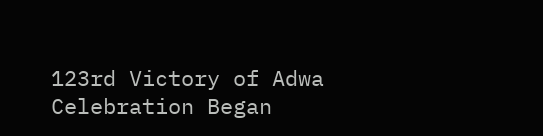123rd Victory of Adwa Celebration Began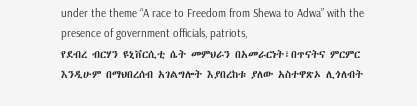under the theme “A race to Freedom from Shewa to Adwa” with the presence of government officials, patriots,
የደብረ ብርሃን ዩኒቨርሲቲ ሴት መምህራን በአመራርነት፣በጥናትና ምርምር እንዲሁም በማህበረሰብ አገልግሎት እያበረከቱ ያለው አስተዋጽኦ ሊጎለብት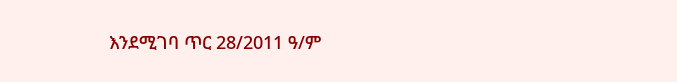እንደሚገባ ጥር 28/2011 ዓ/ም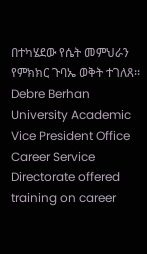በተካሄደው የሴት መምህራን የምክክር ጉባኤ ወቅት ተገለጸ፡፡
Debre Berhan University Academic Vice President Office Career Service Directorate offered training on career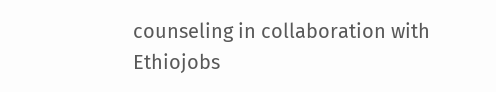counseling in collaboration with Ethiojobs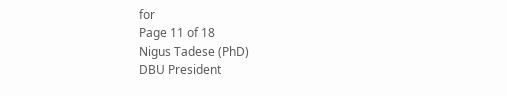for
Page 11 of 18
Nigus Tadese (PhD)
DBU President